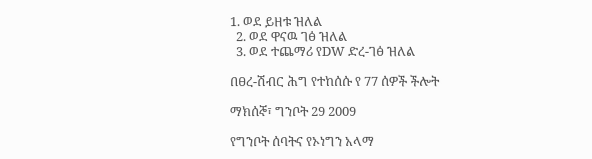1. ወደ ይዘቱ ዝለል
  2. ወደ ዋናዉ ገፅ ዝለል
  3. ወደ ተጨማሪ የDW ድረ-ገፅ ዝለል

በፀረ-ሽብር ሕግ የተከሰሱ የ 77 ሰዎች ችሎት

ማክሰኞ፣ ግንቦት 29 2009

የግንቦት ሰባትና የኦነግን አላማ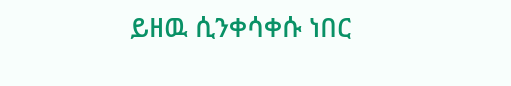ይዘዉ ሲንቀሳቀሱ ነበር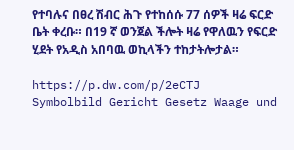የተባሉና በፀረ ሽብር ሕጉ የተከሰሱ 77 ሰዎች ዛሬ ፍርድ ቤት ቀረቡ። በ19 ኛ ወንጀል ችሎት ዛሬ የዋለዉን የፍርድ ሂደት የአዲስ አበባዉ ወኪላችን ተከታትሎታል።

https://p.dw.com/p/2eCTJ
Symbolbild Gericht Gesetz Waage und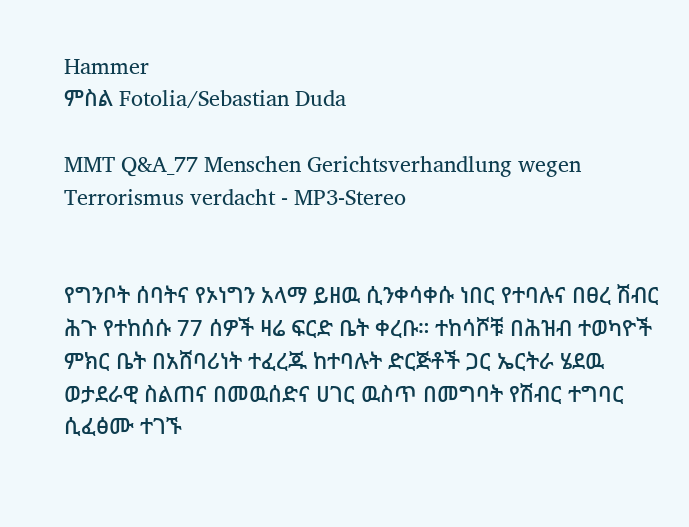Hammer
ምስል Fotolia/Sebastian Duda

MMT Q&A_77 Menschen Gerichtsverhandlung wegen Terrorismus verdacht - MP3-Stereo


የግንቦት ሰባትና የኦነግን አላማ ይዘዉ ሲንቀሳቀሱ ነበር የተባሉና በፀረ ሽብር ሕጉ የተከሰሱ 77 ሰዎች ዛሬ ፍርድ ቤት ቀረቡ። ተከሳሾቹ በሕዝብ ተወካዮች ምክር ቤት በአሸባሪነት ተፈረጁ ከተባሉት ድርጅቶች ጋር ኤርትራ ሄደዉ ወታደራዊ ስልጠና በመዉሰድና ሀገር ዉስጥ በመግባት የሽብር ተግባር ሲፈፅሙ ተገኙ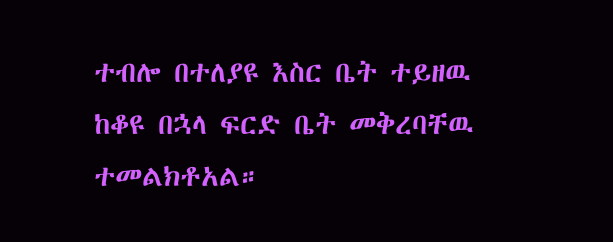ተብሎ በተለያዩ እስር ቤት ተይዘዉ ከቆዩ በኋላ ፍርድ ቤት መቅረባቸዉ ተመልክቶአል።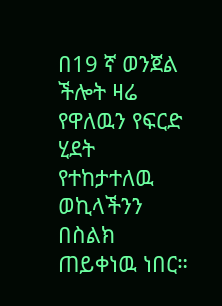በ19 ኛ ወንጀል ችሎት ዛሬ የዋለዉን የፍርድ ሂደት የተከታተለዉ ወኪላችንን  በስልክ ጠይቀነዉ ነበር።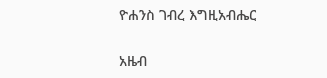ዮሐንስ ገብረ እግዚአብሔር


አዜብ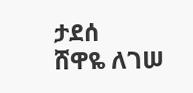ታደሰ
ሸዋዬ ለገሠ